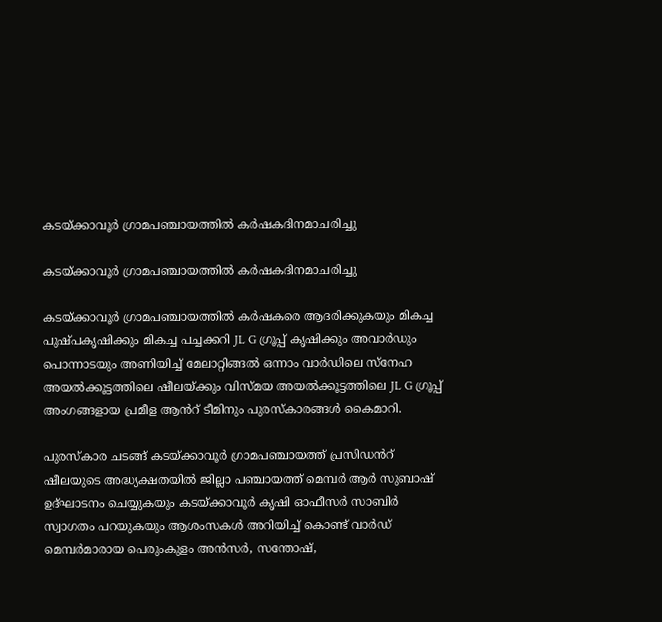കടയ്ക്കാവൂർ ഗ്രാമപഞ്ചായത്തിൽ കർഷകദിനമാചരിച്ചു

കടയ്ക്കാവൂർ ഗ്രാമപഞ്ചായത്തിൽ കർഷകദിനമാചരിച്ചു

കടയ്ക്കാവൂർ ഗ്രാമപഞ്ചായത്തിൽ കർഷകരെ ആദരിക്കുകയും മികച്ച പുഷ്പകൃഷിക്കും മികച്ച പച്ചക്കറി JL G ഗ്രൂപ്പ് കൃഷിക്കും അവാർഡും പൊന്നാടയും അണിയിച്ച് മേലാറ്റിങ്ങൽ ഒന്നാം വാർഡിലെ സ്നേഹ അയൽക്കൂട്ടത്തിലെ ഷീലയ്ക്കും വിസ്മയ അയൽക്കൂട്ടത്തിലെ JL G ഗ്രൂപ്പ് അംഗങ്ങളായ പ്രമീള ആൻറ് ടീമിനും പുരസ്കാരങ്ങൾ കൈമാറി.

പുരസ്കാര ചടങ്ങ് കടയ്ക്കാവൂർ ഗ്രാമപഞ്ചായത്ത് പ്രസിഡൻറ് ഷീലയുടെ അദ്ധ്യക്ഷതയിൽ ജില്ലാ പഞ്ചായത്ത് മെമ്പർ ആർ സുബാഷ് ഉദ്ഘാടനം ചെയ്യുകയും കടയ്ക്കാവൂർ കൃഷി ഓഫീസർ സാബിർ സ്വാഗതം പറയുകയും ആശംസകൾ അറിയിച്ച് കൊണ്ട് വാർഡ് മെമ്പർമാരായ പെരുംകുളം അൻസർ, സന്തോഷ്,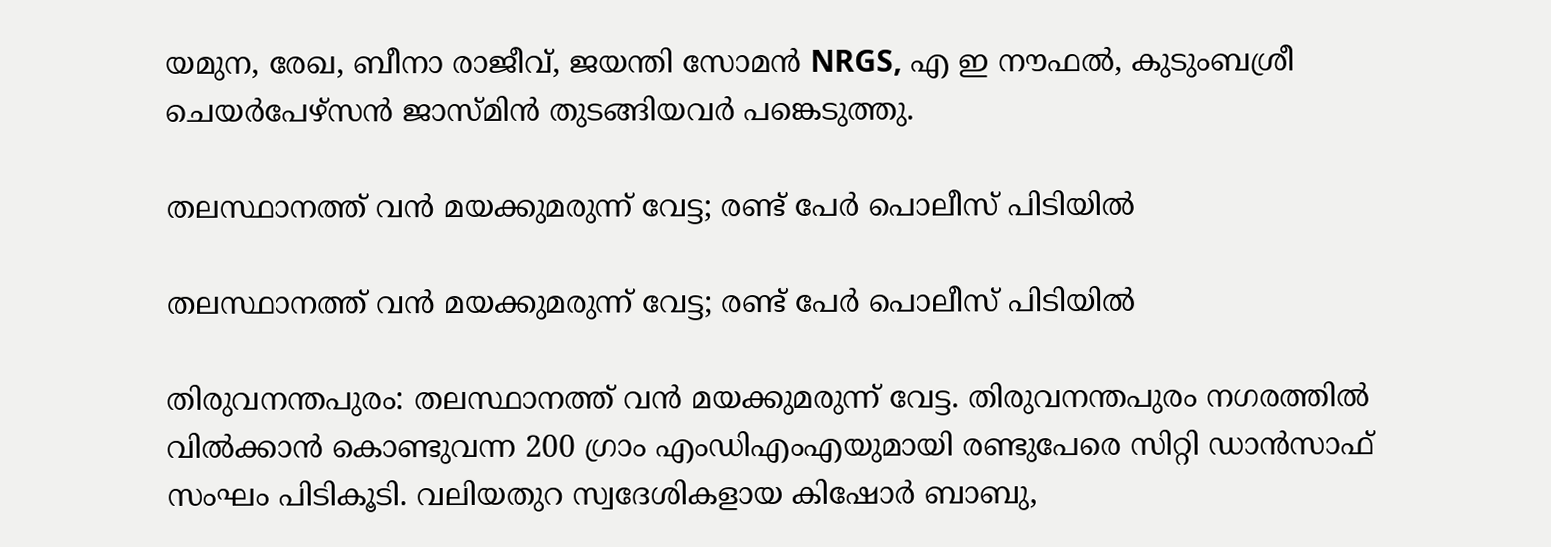യമുന, രേഖ, ബീനാ രാജീവ്, ജയന്തി സോമൻ NRGS, എ ഇ നൗഫൽ, കുടുംബശ്രീ ചെയർപേഴ്സൻ ജാസ്മിൻ തുടങ്ങിയവർ പങ്കെടുത്തു.

തലസ്ഥാനത്ത് വൻ മയക്കുമരുന്ന് വേട്ട; രണ്ട് പേർ പൊലീസ് പിടിയിൽ

തലസ്ഥാനത്ത് വൻ മയക്കുമരുന്ന് വേട്ട; രണ്ട് പേർ പൊലീസ് പിടിയിൽ

തിരുവനന്തപുരം: തലസ്ഥാനത്ത് വൻ മയക്കുമരുന്ന് വേട്ട. തിരുവനന്തപുരം നഗരത്തിൽ വിൽക്കാൻ കൊണ്ടുവന്ന 200 ഗ്രാം എംഡിഎംഎയുമായി രണ്ടുപേരെ സിറ്റി ഡാൻസാഫ് സംഘം പിടികൂടി. വലിയതുറ സ്വദേശികളായ കിഷോ‍‍ർ ബാബു,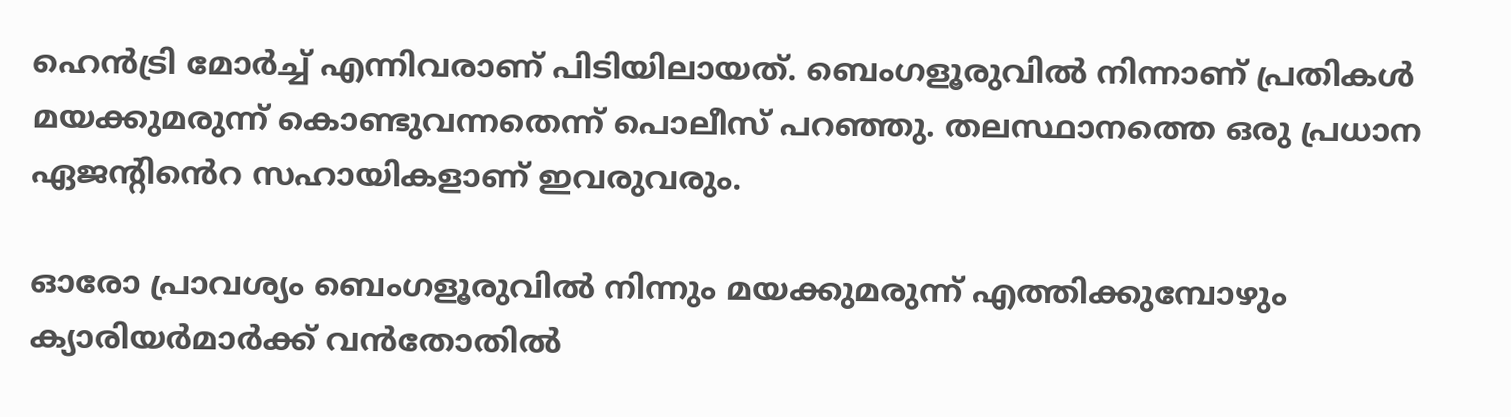ഹെൻട്രി മോർച്ച് എന്നിവരാണ് പിടിയിലായത്. ബെംഗളൂരുവിൽ നിന്നാണ് പ്രതികൾ മയക്കുമരുന്ന് കൊണ്ടുവന്നതെന്ന് പൊലീസ് പറഞ്ഞു. തലസ്ഥാനത്തെ ഒരു പ്രധാന ഏജന്‍റിൻെറ സഹായികളാണ് ഇവരുവരും.

ഓരോ പ്രാവശ്യം ബെംഗളൂരുവിൽ നിന്നും മയക്കുമരുന്ന് എത്തിക്കുമ്പോഴും ക്യാരിയർമാർക്ക് വൻതോതിൽ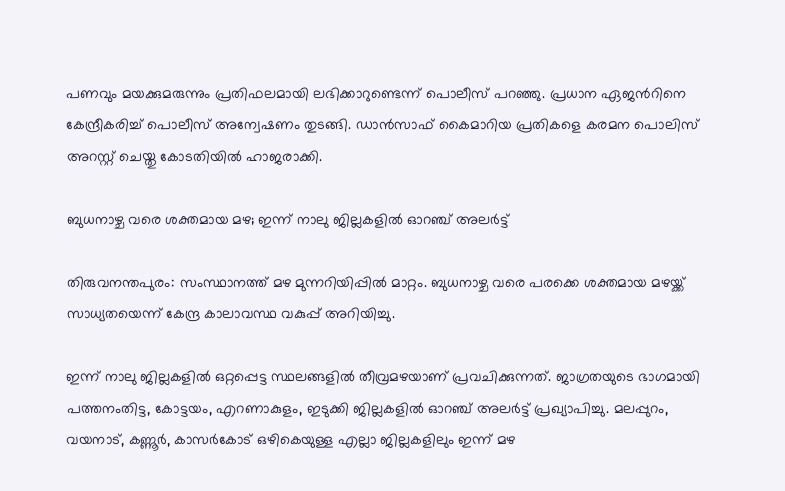പണവും മയക്കുമരുന്നും പ്രതിഫലമായി ലഭിക്കാറുണ്ടെന്ന് പൊലീസ് പറഞ്ഞു. പ്രധാന ഏജന്‍റിനെ കേന്ദ്രീകരിച്ച് പൊലീസ് അന്വേഷണം തുടങ്ങി. ഡാൻസാഫ് കൈമാറിയ പ്രതികളെ കരമന പൊലിസ് അറസ്റ്റ് ചെയ്തു കോടതിയിൽ ഹാജരാക്കി.

ബുധനാഴ്ച വരെ ശക്തമായ മഴ; ഇന്ന് നാലു ജില്ലകളില്‍ ഓറഞ്ച് അലര്‍ട്ട്

തിരുവനന്തപുരം: സംസ്ഥാനത്ത് മഴ മുന്നറിയിപ്പില്‍ മാറ്റം. ബുധനാഴ്ച വരെ പരക്കെ ശക്തമായ മഴയ്ക്ക് സാധ്യതയെന്ന് കേന്ദ്ര കാലാവസ്ഥ വകുപ്പ് അറിയിച്ചു.

ഇന്ന് നാലു ജില്ലകളില്‍ ഒറ്റപ്പെട്ട സ്ഥലങ്ങളില്‍ തീവ്രമഴയാണ് പ്രവചിക്കുന്നത്. ജാഗ്രതയുടെ ഭാഗമായി പത്തനംതിട്ട, കോട്ടയം, എറണാകുളം, ഇടുക്കി ജില്ലകളില്‍ ഓറഞ്ച് അലര്‍ട്ട് പ്രഖ്യാപിച്ചു. മലപ്പുറം, വയനാട്, കണ്ണൂര്‍, കാസര്‍കോട് ഒഴികെയുള്ള എല്ലാ ജില്ലകളിലും ഇന്ന് മഴ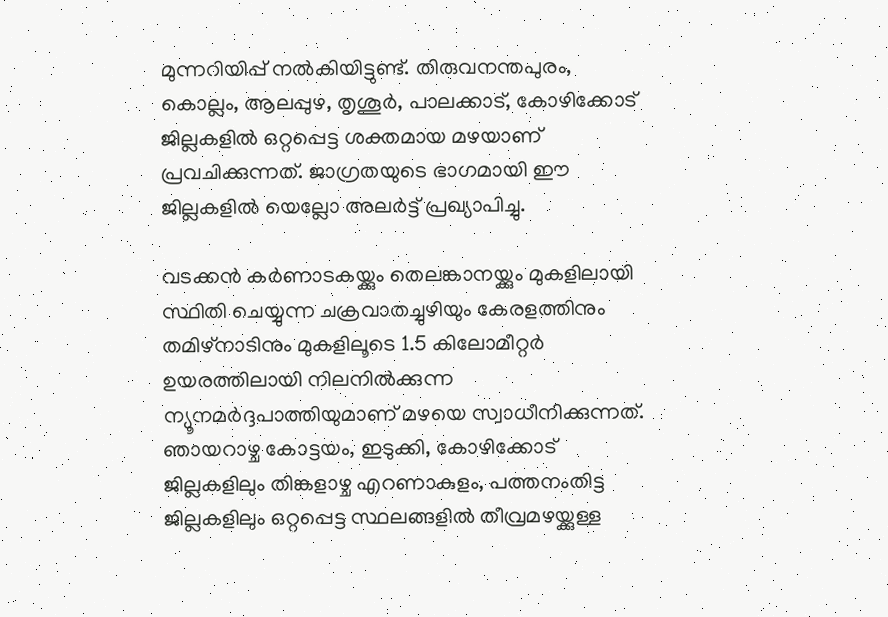മുന്നറിയിപ്പ് നല്‍കിയിട്ടുണ്ട്. തിരുവനന്തപുരം, കൊല്ലം, ആലപ്പുഴ, തൃശൂര്‍, പാലക്കാട്, കോഴിക്കോട് ജില്ലകളില്‍ ഒറ്റപ്പെട്ട ശക്തമായ മഴയാണ് പ്രവചിക്കുന്നത്. ജാഗ്രതയുടെ ഭാഗമായി ഈ ജില്ലകളില്‍ യെല്ലോ അലര്‍ട്ട് പ്രഖ്യാപിച്ചു.

വടക്കൻ കർണാടകയ്ക്കും തെലങ്കാനയ്ക്കും മുകളിലായി സ്ഥിതി ചെയ്യുന്ന ചക്രവാതച്ചുഴിയും കേരളത്തിനും തമിഴ്നാടിനും മുകളിലൂടെ 1.5 കിലോമീറ്റർ ഉയരത്തിലായി നിലനിൽക്കുന്ന ന്യൂനമർദ്ദപാത്തിയുമാണ് മഴയെ സ്വാധീനിക്കുന്നത്. ഞായറാഴ്ച കോട്ടയം, ഇടുക്കി, കോഴിക്കോട് ജില്ലകളിലും തിങ്കളാഴ്ച എറണാകുളം, പത്തനംതിട്ട ജില്ലകളിലും ഒറ്റപ്പെട്ട സ്ഥലങ്ങളില്‍ തീവ്രമഴയ്ക്കുള്ള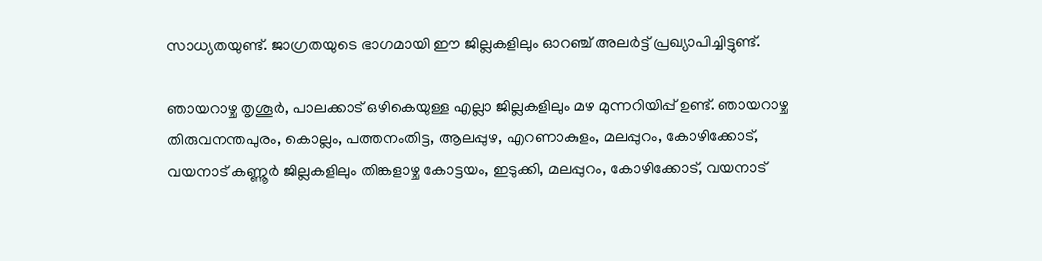സാധ്യതയുണ്ട്. ജാഗ്രതയുടെ ഭാഗമായി ഈ ജില്ലകളിലും ഓറഞ്ച് അലര്‍ട്ട് പ്രഖ്യാപിച്ചിട്ടുണ്ട്.

ഞായറാഴ്ച തൃശൂര്‍, പാലക്കാട് ഒഴികെയുള്ള എല്ലാ ജില്ലകളിലും മഴ മുന്നറിയിപ്പ് ഉണ്ട്. ഞായറാഴ്ച തിരുവനന്തപുരം, കൊല്ലം, പത്തനംതിട്ട, ആലപ്പുഴ, എറണാകുളം, മലപ്പുറം, കോഴിക്കോട്, വയനാട് കണ്ണൂര്‍ ജില്ലകളിലും തിങ്കളാഴ്ച കോട്ടയം, ഇടുക്കി, മലപ്പുറം, കോഴിക്കോട്, വയനാട്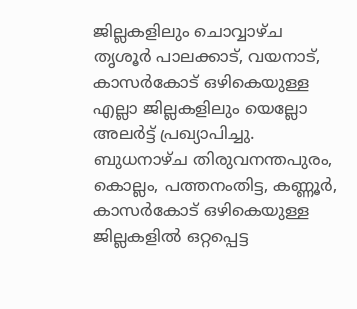ജില്ലകളിലും ചൊവ്വാഴ്ച തൃശൂര്‍ പാലക്കാട്, വയനാട്, കാസര്‍കോട് ഒഴികെയുള്ള എല്ലാ ജില്ലകളിലും യെല്ലോ അലര്‍ട്ട് പ്രഖ്യാപിച്ചു. ബുധനാഴ്ച തിരുവനന്തപുരം, കൊല്ലം, പത്തനംതിട്ട, കണ്ണൂര്‍, കാസര്‍കോട് ഒഴികെയുള്ള ജില്ലകളില്‍ ഒറ്റപ്പെട്ട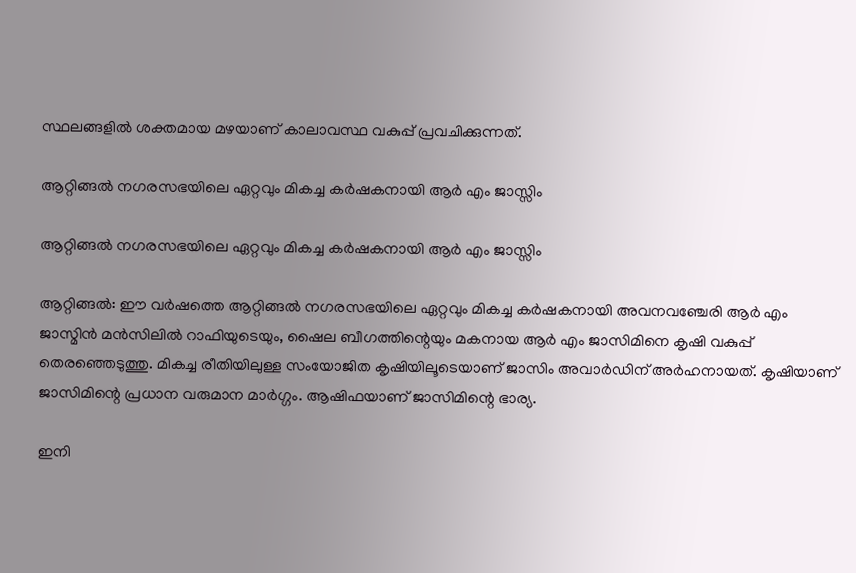സ്ഥലങ്ങളില്‍ ശക്തമായ മഴയാണ് കാലാവസ്ഥ വകുപ്പ് പ്രവചിക്കുന്നത്.

ആറ്റിങ്ങൽ നഗരസഭയിലെ ഏറ്റവും മികച്ച കർഷകനായി ആർ എം ജാസ്സിം

ആറ്റിങ്ങൽ നഗരസഭയിലെ ഏറ്റവും മികച്ച കർഷകനായി ആർ എം ജാസ്സിം

ആറ്റിങ്ങൽ: ഈ വർഷത്തെ ആറ്റിങ്ങൽ നഗരസഭയിലെ ഏറ്റവും മികച്ച കർഷകനായി അവനവഞ്ചേരി ആർ എം ജാസ്മിൻ മൻസിലിൽ റാഫിയുടെയും, ഷൈല ബീഗത്തിന്റെയും മകനായ ആർ എം ജാസിമിനെ കൃഷി വകുപ്പ് തെരഞ്ഞെടുത്തു. മികച്ച രീതിയിലുള്ള സംയോജിത കൃഷിയിലൂടെയാണ് ജാസിം അവാർഡിന് അർഹനായത്. കൃഷിയാണ് ജാസിമിന്റെ പ്രധാന വരുമാന മാർഗ്ഗം. ആഷിഫയാണ് ജാസിമിന്റെ ഭാര്യ.

ഇനി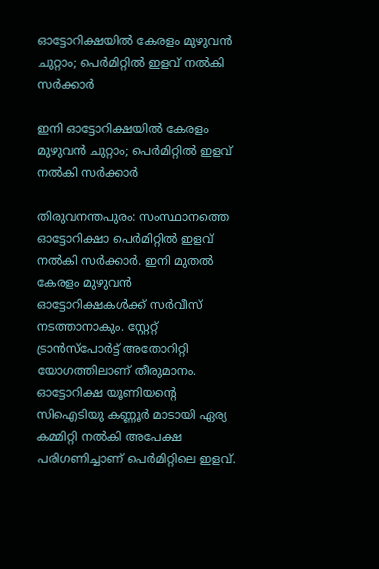ഓട്ടോറിക്ഷയില്‍ കേരളം മുഴുവന്‍ ചുറ്റാം; പെർമിറ്റിൽ ഇളവ് നൽകി സർക്കാർ

ഇനി ഓട്ടോറിക്ഷയില്‍ കേരളം മുഴുവന്‍ ചുറ്റാം; പെർമിറ്റിൽ ഇളവ് നൽകി സർക്കാർ

തിരുവനന്തപുരം: സംസ്ഥാനത്തെ ഓട്ടോറിക്ഷാ പെർമിറ്റിൽ ഇളവ് നൽകി സർക്കാർ. ഇനി മുതല്‍ കേരളം മുഴുവൻ ഓട്ടോറിക്ഷകള്‍ക്ക് സർവീസ് നടത്താനാകും. സ്റ്റേറ്റ് ട്രാൻസ്പോർട്ട് അതോറിറ്റി യോഗത്തിലാണ് തീരുമാനം. ഓട്ടോറിക്ഷ യൂണിയന്‍റെ സിഐടിയു കണ്ണൂർ മാടായി ഏര്യ കമ്മിറ്റി നൽകി അപേക്ഷ പരിഗണിച്ചാണ് പെർമിറ്റിലെ ഇളവ്.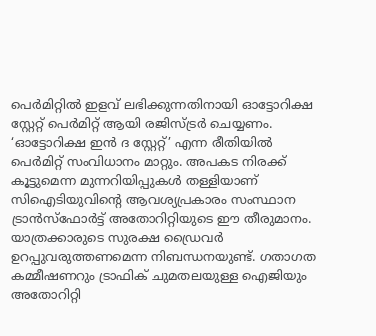പെർമിറ്റിൽ ഇളവ് ലഭിക്കുന്നതിനായി ഓട്ടോറിക്ഷ സ്റ്റേറ്റ് പെർമിറ്റ് ആയി രജിസ്ട്രർ ചെയ്യണം. ‘ഓട്ടോറിക്ഷ ഇൻ ദ സ്റ്റേറ്റ്’ എന്ന രീതിയിൽ പെർമിറ്റ് സംവിധാനം മാറ്റും. അപകട നിരക്ക് കൂട്ടുമെന്ന മുന്നറിയിപ്പുകള്‍ തള്ളിയാണ് സിഐടിയുവിന്‍റെ ആവശ്യപ്രകാരം സംസ്ഥാന ട്രാൻസ്ഫോർട്ട് അതോറിറ്റിയുടെ ഈ തീരുമാനം. യാത്രക്കാരുടെ സുരക്ഷ ഡ്രൈവർ ഉറപ്പുവരുത്തണമെന്ന നിബന്ധനയുണ്ട്. ഗതാഗത കമ്മീഷണറും ട്രാഫിക് ചുമതലയുള്ള ഐജിയും അതോറിറ്റി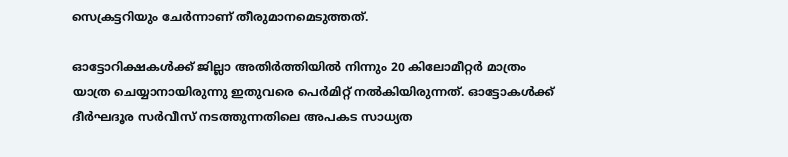സെക്രട്ടറിയും ചേർന്നാണ് തീരുമാനമെടുത്തത്.

ഓട്ടോറിക്ഷകൾക്ക് ജില്ലാ അതിർത്തിയിൽ നിന്നും 20 കിലോമീറ്റർ മാത്രം യാത്ര ചെയ്യാനായിരുന്നു ഇതുവരെ പെർമിറ്റ് നല്‍കിയിരുന്നത്. ഓട്ടോകള്‍ക്ക് ദീർഘദൂര സർവീസ് നടത്തുന്നതിലെ അപകട സാധ്യത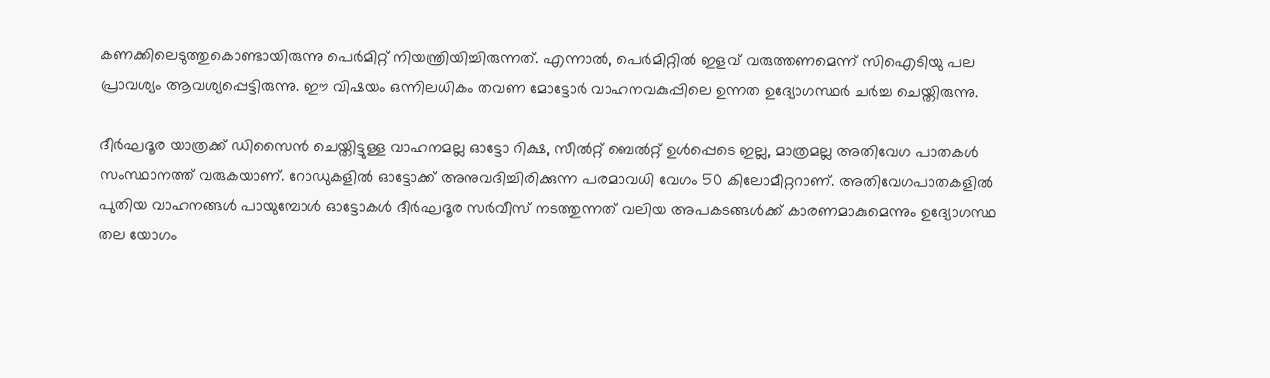കണക്കിലെടുത്തുകൊണ്ടായിരുന്നു പെർമിറ്റ് നിയന്ത്രിയിച്ചിരുന്നത്. എന്നാൽ, പെർമിറ്റിൽ ഇളവ് വരുത്തണമെന്ന് സിഐടിയു പല പ്രാവശ്യം ആവശ്യപ്പെട്ടിരുന്നു. ഈ വിഷയം ഒന്നിലധികം തവണ മോട്ടോർ വാഹനവകുപ്പിലെ ഉന്നത ഉദ്യോഗസ്ഥർ ചര്‍ച്ച ചെയ്തിരുന്നു.

ദീർഘദൂര യാത്രക്ക് ഡിസൈൻ ചെയ്തിട്ടുള്ള വാഹനമല്ല ഓട്ടോ റിക്ഷ, സീൽറ്റ് ബെൽറ്റ് ഉള്‍പ്പെടെ ഇല്ല, മാത്രമല്ല അതിവേഗ പാതകള്‍ സംസ്ഥാനത്ത് വരുകയാണ്. റോഡുകളിൽ ഓട്ടോക്ക് അനുവദിച്ചിരിക്കുന്ന പരമാവധി വേഗം 50 കിലോമീറ്ററാണ്. അതിവേഗപാതകളിൽ പുതിയ വാഹനങ്ങള്‍ പായുമ്പോള്‍ ഓട്ടോകള്‍ ദീർഘദൂര സർവീസ് നടത്തുന്നത് വലിയ അപകടങ്ങള്‍ക്ക് കാരണമാകുമെന്നും ഉദ്യോഗസ്ഥ തല യോഗം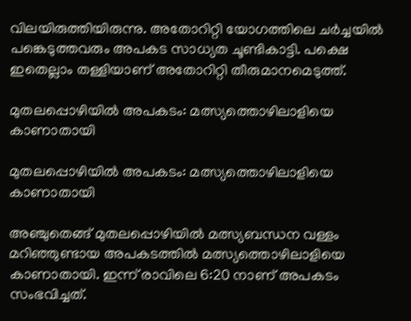വിലയിരുത്തിയിരുന്നു. അതോറിറ്റി യോഗത്തിലെ ചർച്ചയിൽ പങ്കെടുത്തവരും അപകട സാധ്യത ചൂണ്ടികാട്ടി. പക്ഷെ ഇതെല്ലാം തള്ളിയാണ് അതോറിറ്റി തീരുമാനമെടുത്ത്.

മുതലപ്പൊഴിയിൽ അപകടം: മത്സ്യത്തൊഴിലാളിയെ കാണാതായി

മുതലപ്പൊഴിയിൽ അപകടം: മത്സ്യത്തൊഴിലാളിയെ കാണാതായി

അഞ്ചുതെങ്ങ് മുതലപ്പൊഴിയിൽ മത്സ്യബന്ധന വള്ളം മറിഞ്ഞുണ്ടായ അപകടത്തിൽ മത്സ്യത്തൊഴിലാളിയെ കാണാതായി. ഇന്ന് രാവിലെ 6:20 നാണ് അപകടം സംഭവിച്ചത്.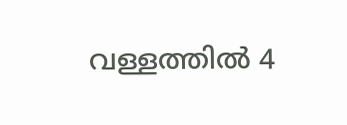വള്ളത്തിൽ 4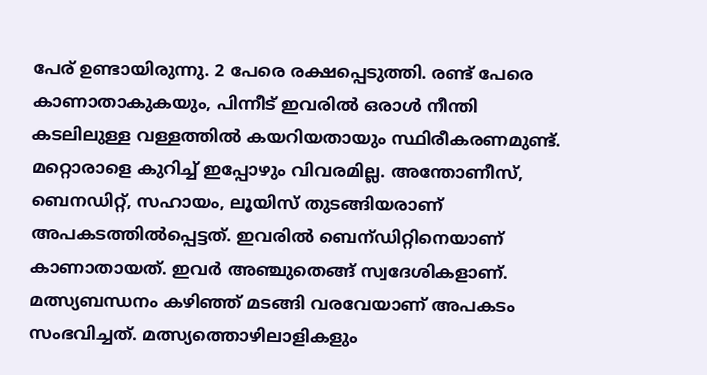പേര് ഉണ്ടായിരുന്നു. 2 പേരെ രക്ഷപ്പെടുത്തി. രണ്ട് പേരെ കാണാതാകുകയും, പിന്നീട് ഇവരിൽ ഒരാൾ നീന്തി കടലിലുള്ള വള്ളത്തിൽ കയറിയതായും സ്ഥിരീകരണമുണ്ട്. മറ്റൊരാളെ കുറിച്ച് ഇപ്പോഴും വിവരമില്ല. അന്തോണീസ്, ബെനഡിറ്റ്, സഹായം, ലൂയിസ് തുടങ്ങിയരാണ് അപകടത്തിൽപ്പെട്ടത്. ഇവരിൽ ബെന്ഡിറ്റിനെയാണ് കാണാതായത്. ഇവർ അഞ്ചുതെങ്ങ് സ്വദേശികളാണ്. മത്സ്യബന്ധനം കഴിഞ്ഞ് മടങ്ങി വരവേയാണ് അപകടം സംഭവിച്ചത്. മത്സ്യത്തൊഴിലാളികളും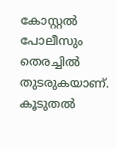കോസ്റ്റൽ പോലീസും തെരച്ചിൽ തുടരുകയാണ്. കൂടുതൽ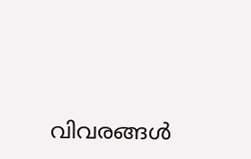വിവരങ്ങൾ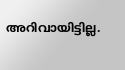അറിവായിട്ടില്ല.